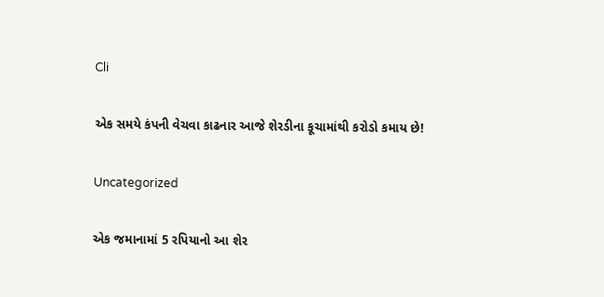Cli

એક સમયે કંપની વેચવા કાઢનાર આજે શેરડીના કૂચામાંથી કરોડો કમાય છે!

Uncategorized

એક જમાનામાં 5 રપિયાનો આ શેર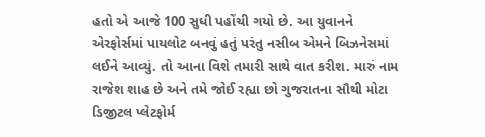હતો એ આજે 100 સુધી પહોંચી ગયો છે. આ યુવાનને એરફોર્સમાં પાયલોટ બનવું હતું પરંતુ નસીબ એમને બિઝનેસમાં લઈને આવ્યું. તો આના વિશે તમારી સાથે વાત કરીશ. મારું નામ રાજેશ શાહ છે અને તમે જોઈ રહ્યા છો ગુજરાતના સૌથી મોટા ડિજીટલ પ્લેટફોર્મ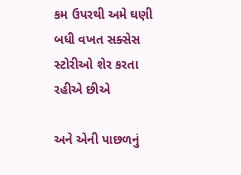કમ ઉપરથી અમે ઘણી બધી વખત સક્સેસ સ્ટોરીઓ શેર કરતા રહીએ છીએ

અને એની પાછળનું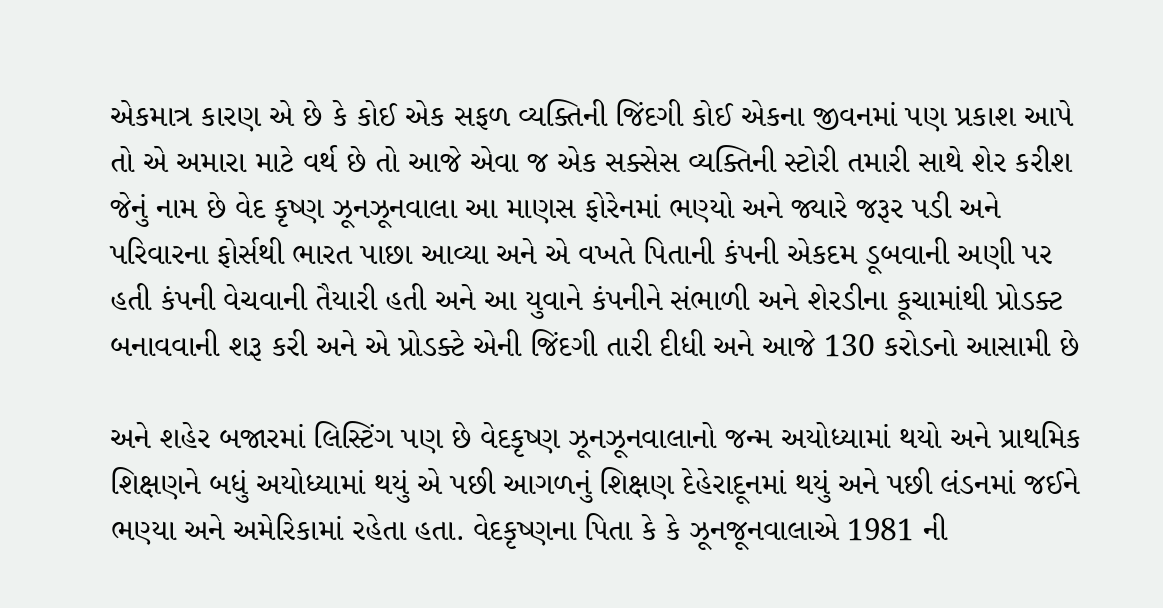એકમાત્ર કારણ એ છે કે કોઈ એક સફળ વ્યક્તિની જિંદગી કોઈ એકના જીવનમાં પણ પ્રકાશ આપે તો એ અમારા માટે વર્થ છે તો આજે એવા જ એક સક્સેસ વ્યક્તિની સ્ટોરી તમારી સાથે શેર કરીશ જેનું નામ છે વેદ કૃષ્ણ ઝૂનઝૂનવાલા આ માણસ ફોરેનમાં ભણ્યો અને જ્યારે જરૂર પડી અને પરિવારના ફોર્સથી ભારત પાછા આવ્યા અને એ વખતે પિતાની કંપની એકદમ ડૂબવાની અણી પર હતી કંપની વેચવાની તૈયારી હતી અને આ યુવાને કંપનીને સંભાળી અને શેરડીના કૂચામાંથી પ્રોડક્ટ બનાવવાની શરૂ કરી અને એ પ્રોડક્ટે એની જિંદગી તારી દીધી અને આજે 130 કરોડનો આસામી છે

અને શહેર બજારમાં લિસ્ટિંગ પણ છે વેદકૃષ્ણ ઝૂનઝૂનવાલાનો જન્મ અયોધ્યામાં થયો અને પ્રાથમિક શિક્ષણને બધું અયોધ્યામાં થયું એ પછી આગળનું શિક્ષણ દેહેરાદૂનમાં થયું અને પછી લંડનમાં જઈને ભણ્યા અને અમેરિકામાં રહેતા હતા. વેદકૃષ્ણના પિતા કે કે ઝૂનજૂનવાલાએ 1981 ની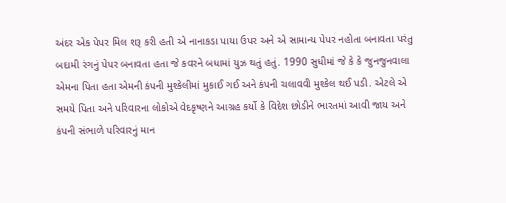અંદર એક પેપર મિલ શરૂ કરી હતી એ નાનાકડા પાયા ઉપર અને એ સામાન્ય પેપર નહોતા બનાવતા પરંતુ બદામી રંગનું પેપર બનાવતા હતા જે કવરને બધામાં યુઝ થતું હતું. 1990 સુધીમાં જે કે કે જુનજુનવાલા એમના પિતા હતા એમની કંપની મુશ્કેલીમાં મુકાઈ ગઈ અને કંપની ચલાવવી મુશ્કેલ થઈ પડી. એટલે એ સમયે પિતા અને પરિવારના લોકોએ વેદકૃષ્ણને આગ્રહ કર્યો કે વિદેશ છોડીને ભારતમાં આવી જાય અને કંપની સંભાળે પરિવારનું માન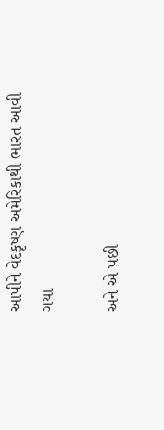આપીને વેદકૃષ્ણ અમેરિકાથી ભારત આવી ગયા

અને એ પછી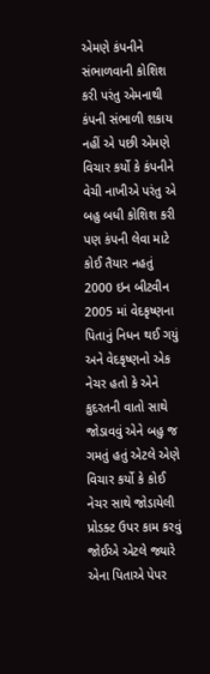એમણે કંપનીને સંભાળવાની કોશિશ કરી પરંતુ એમનાથી કંપની સંભાળી શકાય નહીં એ પછી એમણે વિચાર કર્યો કે કંપનીને વેચી નાખીએ પરંતુ એ બહુ બધી કોશિશ કરી પણ કંપની લેવા માટે કોઈ તૈયાર નહતું 2000 ઇન બીટવીન 2005 માં વેદકૃષ્ણના પિતાનું નિધન થઈ ગયું અને વેદકૃષ્ણનો એક નેચર હતો કે એને કુદરતની વાતો સાથે જોડાવવું એને બહુ જ ગમતું હતું એટલે એણે વિચાર કર્યો કે કોઈ નેચર સાથે જોડાયેલી પ્રોડક્ટ ઉપર કામ કરવું જોઈએ એટલે જ્યારે એના પિતાએ પેપર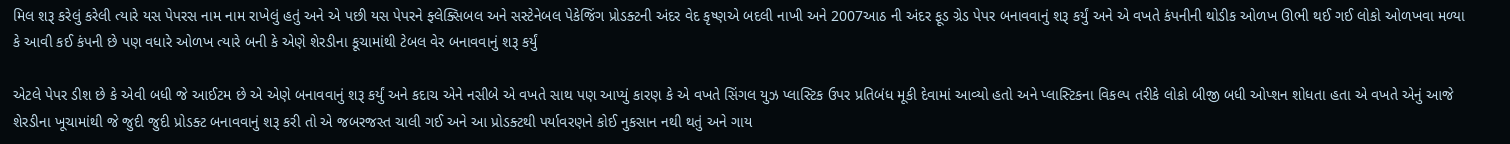મિલ શરૂ કરેલું કરેલી ત્યારે યસ પેપરસ નામ નામ રાખેલું હતું અને એ પછી યસ પેપરને ફ્લેક્સિબલ અને સસ્ટેનેબલ પેકેજિંગ પ્રોડક્ટની અંદર વેદ કૃષ્ણએ બદલી નાખી અને 2007આઠ ની અંદર ફૂડ ગ્રેડ પેપર બનાવવાનું શરૂ કર્યું અને એ વખતે કંપનીની થોડીક ઓળખ ઊભી થઈ ગઈ લોકો ઓળખવા મળ્યા કે આવી કઈ કંપની છે પણ વધારે ઓળખ ત્યારે બની કે એણે શેરડીના કૂચામાંથી ટેબલ વેર બનાવવાનું શરૂ કર્યું

એટલે પેપર ડીશ છે કે એવી બધી જે આઈટમ છે એ એણે બનાવવાનું શરૂ કર્યું અને કદાચ એને નસીબે એ વખતે સાથ પણ આપ્યું કારણ કે એ વખતે સિંગલ યુઝ પ્લાસ્ટિક ઉપર પ્રતિબંધ મૂકી દેવામાં આવ્યો હતો અને પ્લાસ્ટિકના વિકલ્પ તરીકે લોકો બીજી બધી ઓપ્શન શોધતા હતા એ વખતે એનું આજે શેરડીના ખૂચામાંથી જે જુદી જુદી પ્રોડક્ટ બનાવવાનું શરૂ કરી તો એ જબરજસ્ત ચાલી ગઈ અને આ પ્રોડક્ટથી પર્યાવરણને કોઈ નુકસાન નથી થતું અને ગાય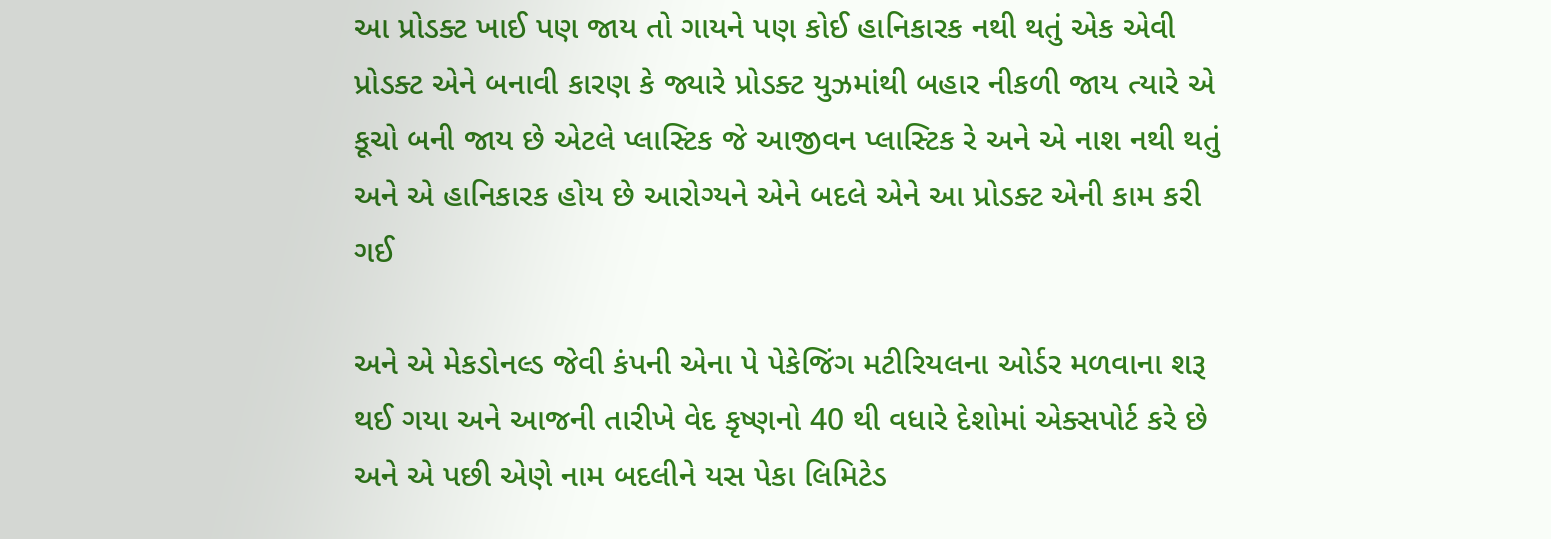આ પ્રોડક્ટ ખાઈ પણ જાય તો ગાયને પણ કોઈ હાનિકારક નથી થતું એક એવી પ્રોડક્ટ એને બનાવી કારણ કે જ્યારે પ્રોડક્ટ યુઝમાંથી બહાર નીકળી જાય ત્યારે એ કૂચો બની જાય છે એટલે પ્લાસ્ટિક જે આજીવન પ્લાસ્ટિક રે અને એ નાશ નથી થતું અને એ હાનિકારક હોય છે આરોગ્યને એને બદલે એને આ પ્રોડક્ટ એની કામ કરી ગઈ

અને એ મેકડોનલ્ડ જેવી કંપની એના પે પેકેજિંગ મટીરિયલના ઓર્ડર મળવાના શરૂ થઈ ગયા અને આજની તારીખે વેદ કૃષ્ણનો 40 થી વધારે દેશોમાં એક્સપોર્ટ કરે છે અને એ પછી એણે નામ બદલીને યસ પેકા લિમિટેડ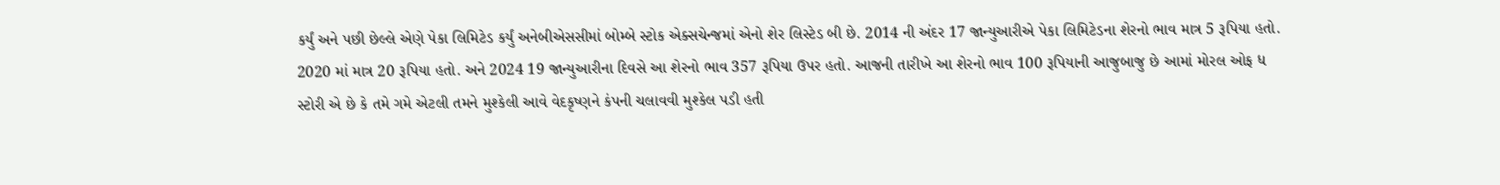કર્યું અને પછી છેલ્લે એણે પેકા લિમિટેડ કર્યું અનેબીએસસીમાં બોમ્બે સ્ટોક એક્સચેન્જમાં એનો શેર લિસ્ટેડ બી છે. 2014 ની અંદર 17 જાન્યુઆરીએ પેકા લિમિટેડના શેરનો ભાવ માત્ર 5 રૂપિયા હતો. 2020 માં માત્ર 20 રૂપિયા હતો. અને 2024 19 જાન્યુઆરીના દિવસે આ શેરનો ભાવ 357 રૂપિયા ઉપર હતો. આજની તારીખે આ શેરનો ભાવ 100 રૂપિયાની આજુબાજુ છે આમાં મોરલ ઓફ ધ સ્ટોરી એ છે કે તમે ગમે એટલી તમને મુશ્કેલી આવે વેદકૃષ્ણને કંપની ચલાવવી મુશ્કેલ પડી હતી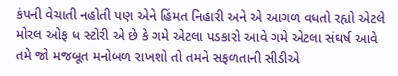કંપની વેચાતી નહોતી પણ એને હિંમત નિહારી અને એ આગળ વધતો રહ્યો એટલે મોરલ ઓફ ધ સ્ટોરી એ છે કે ગમે એટલા પડકારો આવે ગમે એટલા સંઘર્ષ આવે તમે જો મજબૂત મનોબળ રાખશો તો તમને સફળતાની સીડીએ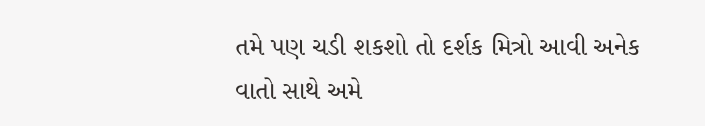તમે પણ ચડી શકશો તો દર્શક મિત્રો આવી અનેક વાતો સાથે અમે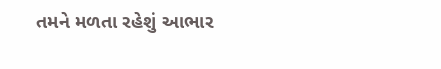તમને મળતા રહેશું આભાર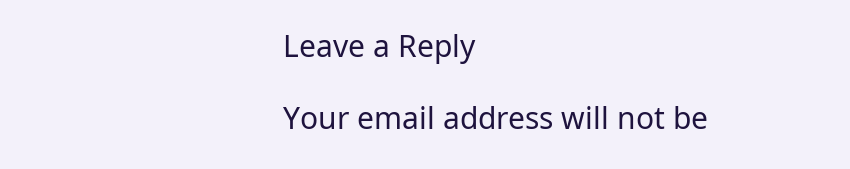Leave a Reply

Your email address will not be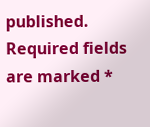published. Required fields are marked *